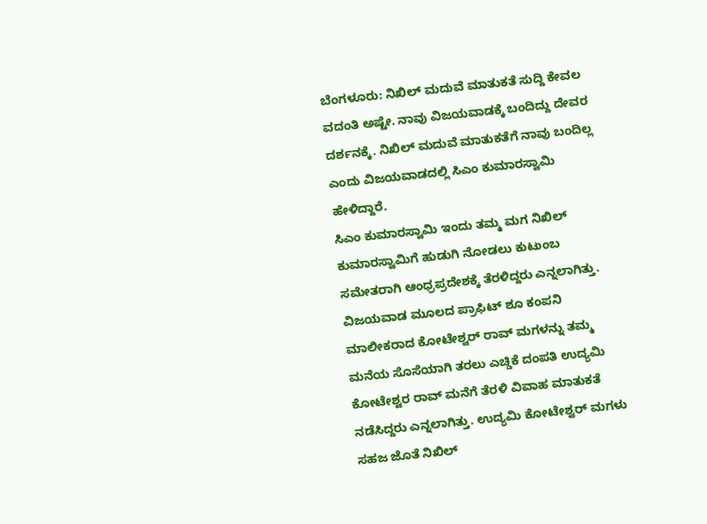ಬೆಂಗಳೂರು: ನಿಖಿಲ್ ಮದುವೆ ಮಾತುಕತೆ ಸುದ್ದಿ ಕೇವಲ ವದಂತಿ ಅಷ್ಟೇ. ನಾವು ವಿಜಯವಾಡಕ್ಕೆ ಬಂದಿದ್ದು ದೇವರ ದರ್ಶನಕ್ಕೆ. ನಿಖಿಲ್ ಮದುವೆ ಮಾತುಕತೆಗೆ ನಾವು ಬಂದಿಲ್ಲ ಎಂದು ವಿಜಯವಾಡದಲ್ಲಿ ಸಿಎಂ ಕುಮಾರಸ್ವಾಮಿ ಹೇಳಿದ್ದಾರೆ.
ಸಿಎಂ ಕುಮಾರಸ್ವಾಮಿ ಇಂದು ತಮ್ಮ ಮಗ ನಿಖಿಲ್ ಕುಮಾರಸ್ವಾಮಿಗೆ ಹುಡುಗಿ ನೋಡಲು ಕುಟುಂಬ ಸಮೇತರಾಗಿ ಆಂಧ್ರಪ್ರದೇಶಕ್ಕೆ ತೆರಳಿದ್ದರು ಎನ್ನಲಾಗಿತ್ತು. ವಿಜಯವಾಡ ಮೂಲದ ಪ್ರಾಫಿಟ್ ಶೂ ಕಂಪನಿ ಮಾಲೀಕರಾದ ಕೋಟೇಶ್ವರ್ ರಾವ್ ಮಗಳನ್ನು ತಮ್ಮ ಮನೆಯ ಸೊಸೆಯಾಗಿ ತರಲು ಎಚ್ಡಿಕೆ ದಂಪತಿ ಉದ್ಯಮಿ ಕೋಟೇಶ್ವರ ರಾವ್ ಮನೆಗೆ ತೆರಳಿ ವಿವಾಹ ಮಾತುಕತೆ ನಡೆಸಿದ್ದರು ಎನ್ನಲಾಗಿತ್ತು. ಉದ್ಯಮಿ ಕೋಟೇಶ್ವರ್ ಮಗಳು ಸಹಜ ಜೊತೆ ನಿಖಿಲ್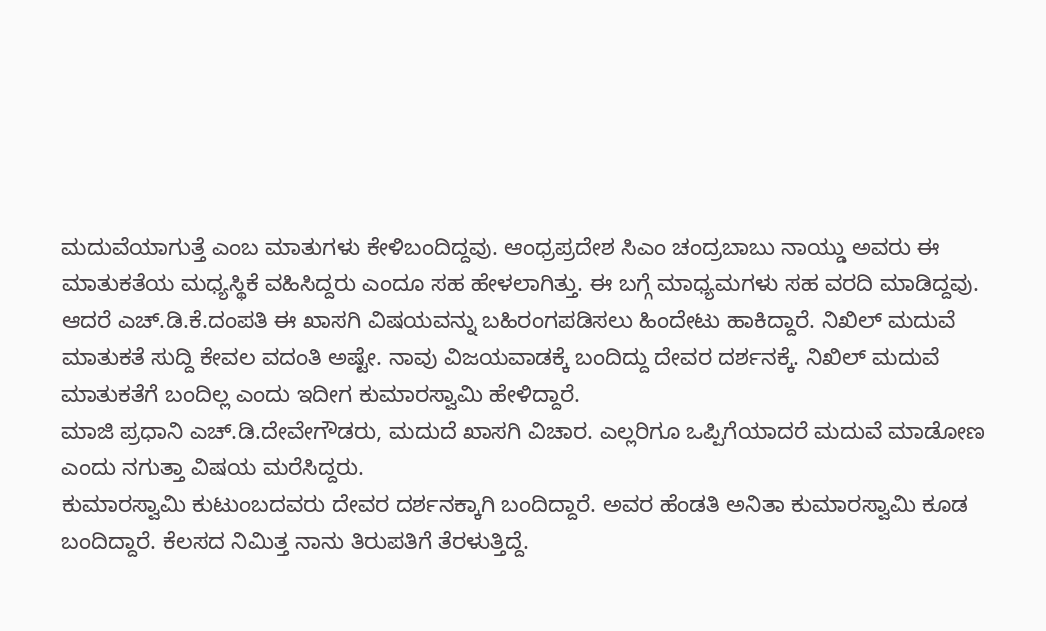ಮದುವೆಯಾಗುತ್ತೆ ಎಂಬ ಮಾತುಗಳು ಕೇಳಿಬಂದಿದ್ದವು. ಆಂಧ್ರಪ್ರದೇಶ ಸಿಎಂ ಚಂದ್ರಬಾಬು ನಾಯ್ಡು ಅವರು ಈ ಮಾತುಕತೆಯ ಮಧ್ಯಸ್ಥಿಕೆ ವಹಿಸಿದ್ದರು ಎಂದೂ ಸಹ ಹೇಳಲಾಗಿತ್ತು. ಈ ಬಗ್ಗೆ ಮಾಧ್ಯಮಗಳು ಸಹ ವರದಿ ಮಾಡಿದ್ದವು.
ಆದರೆ ಎಚ್.ಡಿ.ಕೆ.ದಂಪತಿ ಈ ಖಾಸಗಿ ವಿಷಯವನ್ನು ಬಹಿರಂಗಪಡಿಸಲು ಹಿಂದೇಟು ಹಾಕಿದ್ದಾರೆ. ನಿಖಿಲ್ ಮದುವೆ ಮಾತುಕತೆ ಸುದ್ದಿ ಕೇವಲ ವದಂತಿ ಅಷ್ಟೇ. ನಾವು ವಿಜಯವಾಡಕ್ಕೆ ಬಂದಿದ್ದು ದೇವರ ದರ್ಶನಕ್ಕೆ. ನಿಖಿಲ್ ಮದುವೆ ಮಾತುಕತೆಗೆ ಬಂದಿಲ್ಲ ಎಂದು ಇದೀಗ ಕುಮಾರಸ್ವಾಮಿ ಹೇಳಿದ್ದಾರೆ.
ಮಾಜಿ ಪ್ರಧಾನಿ ಎಚ್.ಡಿ.ದೇವೇಗೌಡರು, ಮದುದೆ ಖಾಸಗಿ ವಿಚಾರ. ಎಲ್ಲರಿಗೂ ಒಪ್ಪಿಗೆಯಾದರೆ ಮದುವೆ ಮಾಡೋಣ ಎಂದು ನಗುತ್ತಾ ವಿಷಯ ಮರೆಸಿದ್ದರು.
ಕುಮಾರಸ್ವಾಮಿ ಕುಟುಂಬದವರು ದೇವರ ದರ್ಶನಕ್ಕಾಗಿ ಬಂದಿದ್ದಾರೆ. ಅವರ ಹೆಂಡತಿ ಅನಿತಾ ಕುಮಾರಸ್ವಾಮಿ ಕೂಡ ಬಂದಿದ್ದಾರೆ. ಕೆಲಸದ ನಿಮಿತ್ತ ನಾನು ತಿರುಪತಿಗೆ ತೆರಳುತ್ತಿದ್ದೆ.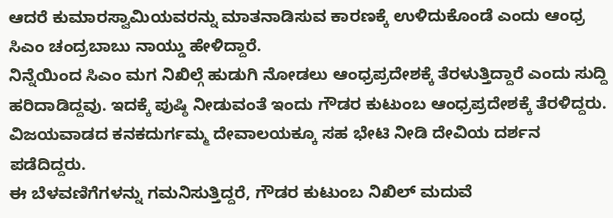ಆದರೆ ಕುಮಾರಸ್ವಾಮಿಯವರನ್ನು ಮಾತನಾಡಿಸುವ ಕಾರಣಕ್ಕೆ ಉಳಿದುಕೊಂಡೆ ಎಂದು ಆಂಧ್ರ ಸಿಎಂ ಚಂದ್ರಬಾಬು ನಾಯ್ಡು ಹೇಳಿದ್ದಾರೆ.
ನಿನ್ನೆಯಿಂದ ಸಿಎಂ ಮಗ ನಿಖಿಲ್ಗೆ ಹುಡುಗಿ ನೋಡಲು ಆಂಧ್ರಪ್ರದೇಶಕ್ಕೆ ತೆರಳುತ್ತಿದ್ದಾರೆ ಎಂದು ಸುದ್ದಿ ಹರಿದಾಡಿದ್ದವು. ಇದಕ್ಕೆ ಪುಷ್ಠಿ ನೀಡುವಂತೆ ಇಂದು ಗೌಡರ ಕುಟುಂಬ ಆಂಧ್ರಪ್ರದೇಶಕ್ಕೆ ತೆರಳಿದ್ದರು. ವಿಜಯವಾಡದ ಕನಕದುರ್ಗಮ್ಮ ದೇವಾಲಯಕ್ಕೂ ಸಹ ಭೇಟಿ ನೀಡಿ ದೇವಿಯ ದರ್ಶನ ಪಡೆದಿದ್ದರು.
ಈ ಬೆಳವಣಿಗೆಗಳನ್ನು ಗಮನಿಸುತ್ತಿದ್ದರೆ, ಗೌಡರ ಕುಟುಂಬ ನಿಖಿಲ್ ಮದುವೆ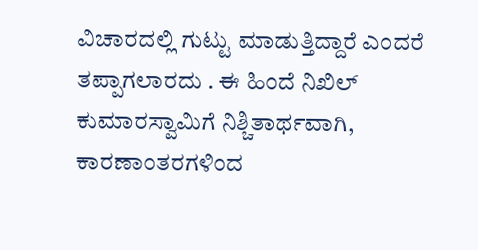ವಿಚಾರದಲ್ಲಿ ಗುಟ್ಟು ಮಾಡುತ್ತಿದ್ದಾರೆ ಎಂದರೆ ತಪ್ಪಾಗಲಾರದು . ಈ ಹಿಂದೆ ನಿಖಿಲ್ ಕುಮಾರಸ್ವಾಮಿಗೆ ನಿಶ್ಚಿತಾರ್ಥವಾಗಿ, ಕಾರಣಾಂತರಗಳಿಂದ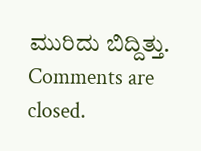ಮುರಿದು ಬಿದ್ದಿತ್ತು.
Comments are closed.